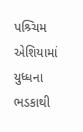પશ્ર્ચિમ એશિયામાં યુધ્ધના ભડકાથી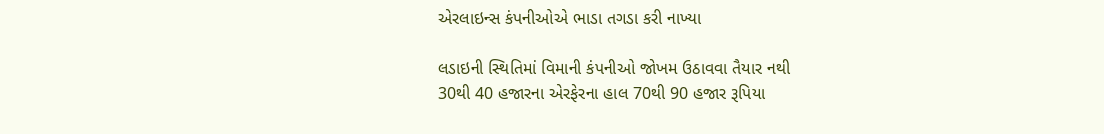એરલાઇન્સ કંપનીઓએ ભાડા તગડા કરી નાખ્યા

લડાઇની સ્થિતિમાં વિમાની કંપનીઓ જોખમ ઉઠાવવા તૈયાર નથી
30થી 40 હજારના એરફેરના હાલ 70થી 90 હજાર રૂપિયા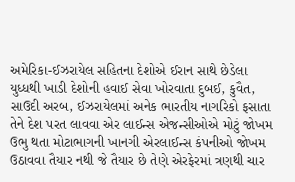અમેરિકા-ઈઝરાયેલ સહિતના દેશોએ ઈરાન સાથે છેડેલા યુધ્ધથી ખાડી દેશોની હવાઈ સેવા ખોરવાતા દુબઈ, કુવૈત, સાઉદી અરબ, ઈઝરાયેલમાં અનેક ભારતીય નાગરિકો ફસાતા તેને દેશ પરત લાવવા એર લાઈન્સ એજન્સીઓએ મોટું જોખમ ઉભુ થતા મોટાભાગની ખાનગી એરલાઈન્સ કંપનીઓ જોખમ ઉઠાવવા તૈયાર નથી જે તૈયાર છે તેણે એરફેરમાં ત્રણથી ચાર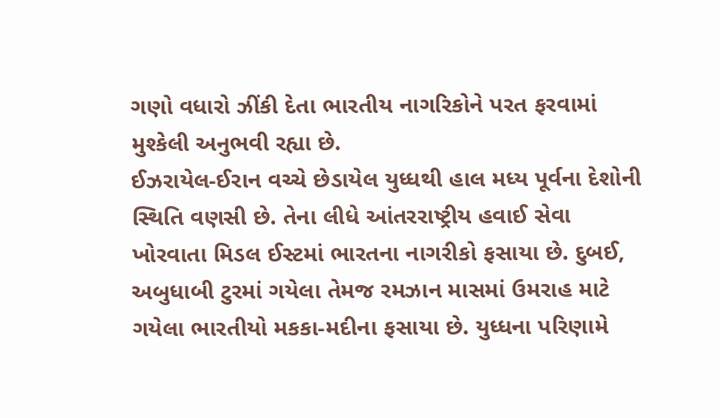ગણો વધારો ઝીંકી દેતા ભારતીય નાગરિકોને પરત ફરવામાં મુશ્કેલી અનુભવી રહ્યા છે.
ઈઝરાયેલ-ઈરાન વચ્ચે છેડાયેલ યુધ્ધથી હાલ મધ્ય પૂર્વના દેશોની સ્થિતિ વણસી છે. તેના લીધે આંતરરાષ્ટ્રીય હવાઈ સેવા ખોરવાતા મિડલ ઈસ્ટમાં ભારતના નાગરીકો ફસાયા છે. દુબઈ, અબુધાબી ટુરમાં ગયેલા તેમજ રમઝાન માસમાં ઉમરાહ માટે ગયેલા ભારતીયો મકકા-મદીના ફસાયા છે. યુધ્ધના પરિણામે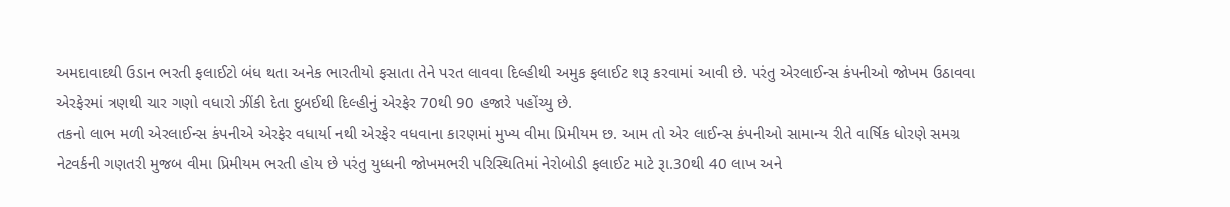અમદાવાદથી ઉડાન ભરતી ફલાઈટો બંધ થતા અનેક ભારતીયો ફસાતા તેને પરત લાવવા દિલ્હીથી અમુક ફલાઈટ શરૂ કરવામાં આવી છે. પરંતુ એરલાઈન્સ કંપનીઓ જોખમ ઉઠાવવા એરફેરમાં ત્રણથી ચાર ગણો વધારો ઝીંકી દેતા દુબઈથી દિલ્હીનું એરફેર 70થી 90 હજારે પહોંચ્યુ છે.
તકનો લાભ મળી એરલાઈન્સ કંપનીએ એરફેર વધાર્યા નથી એરફેર વધવાના કારણમાં મુખ્ય વીમા પ્રિમીયમ છ. આમ તો એર લાઈન્સ કંપનીઓ સામાન્ય રીતે વાર્ષિક ધોરણે સમગ્ર નેટવર્કની ગણતરી મુજબ વીમા પ્રિમીયમ ભરતી હોય છે પરંતુ યુધ્ધની જોખમભરી પરિસ્થિતિમાં નેરોબોડી ફલાઈટ માટે રૂા.30થી 40 લાખ અને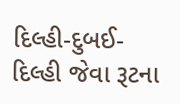દિલ્હી-દુબઈ- દિલ્હી જેવા રૂટના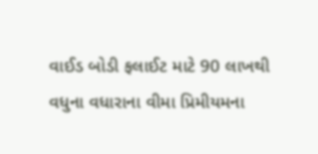વાઈડ બોડી ફલાઈટ માટે 90 લાખથી વધુના વધારાના વીમા પ્રિમીયમના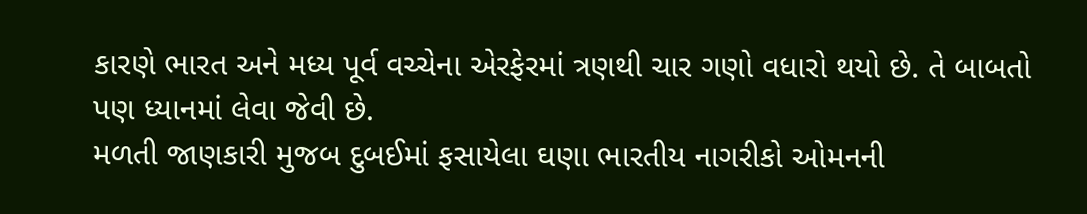કારણે ભારત અને મધ્ય પૂર્વ વચ્ચેના એરફેરમાં ત્રણથી ચાર ગણો વધારો થયો છે. તે બાબતો પણ ધ્યાનમાં લેવા જેવી છે.
મળતી જાણકારી મુજબ દુબઈમાં ફસાયેલા ઘણા ભારતીય નાગરીકો ઓમનની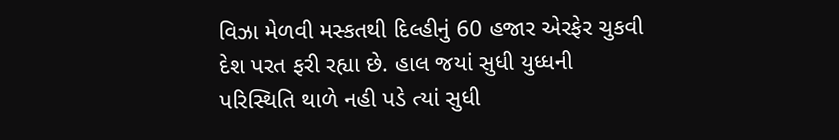વિઝા મેળવી મસ્કતથી દિલ્હીનું 60 હજાર એરફેર ચુકવી દેશ પરત ફરી રહ્યા છે. હાલ જયાં સુધી યુધ્ધની પરિસ્થિતિ થાળે નહી પડે ત્યાં સુધી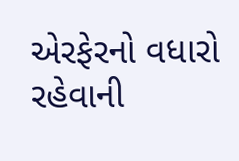એરફેરનો વધારો રહેવાની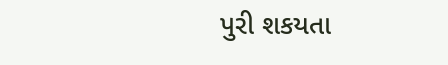પુરી શકયતા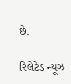છે.

રિલેટેડ ન્યૂઝ